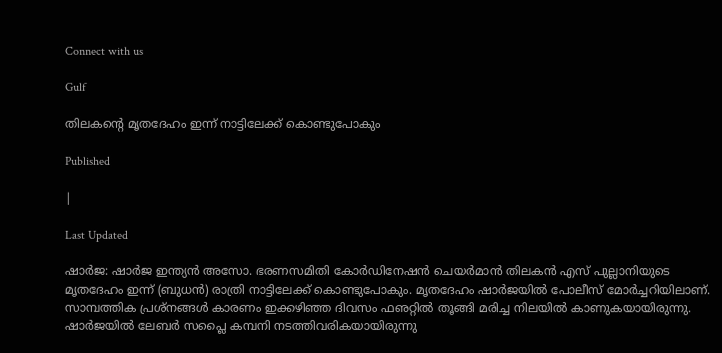Connect with us

Gulf

തിലകന്റെ മൃതദേഹം ഇന്ന് നാട്ടിലേക്ക് കൊണ്ടുപോകും

Published

|

Last Updated

ഷാര്‍ജ: ഷാര്‍ജ ഇന്ത്യന്‍ അസോ. ഭരണസമിതി കോര്‍ഡിനേഷന്‍ ചെയര്‍മാന്‍ തിലകന്‍ എസ് പുല്ലാനിയുടെ മൃതദേഹം ഇന്ന് (ബുധന്‍) രാത്രി നാട്ടിലേക്ക് കൊണ്ടുപോകും. മൃതദേഹം ഷാര്‍ജയില്‍ പോലീസ് മോര്‍ച്ചറിയിലാണ്.
സാമ്പത്തിക പ്രശ്‌നങ്ങള്‍ കാരണം ഇക്കഴിഞ്ഞ ദിവസം ഫഌറ്റില്‍ തൂങ്ങി മരിച്ച നിലയില്‍ കാണുകയായിരുന്നു. ഷാര്‍ജയില്‍ ലേബര്‍ സപ്ലൈ കമ്പനി നടത്തിവരികയായിരുന്നു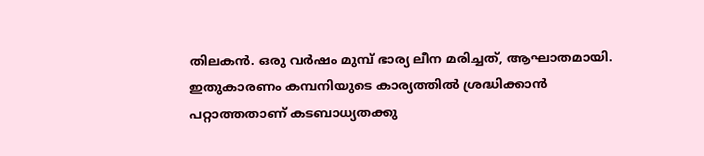തിലകന്‍. ഒരു വര്‍ഷം മുമ്പ് ഭാര്യ ലീന മരിച്ചത്, ആഘാതമായി. ഇതുകാരണം കമ്പനിയുടെ കാര്യത്തില്‍ ശ്രദ്ധിക്കാന്‍ പറ്റാത്തതാണ് കടബാധ്യതക്കു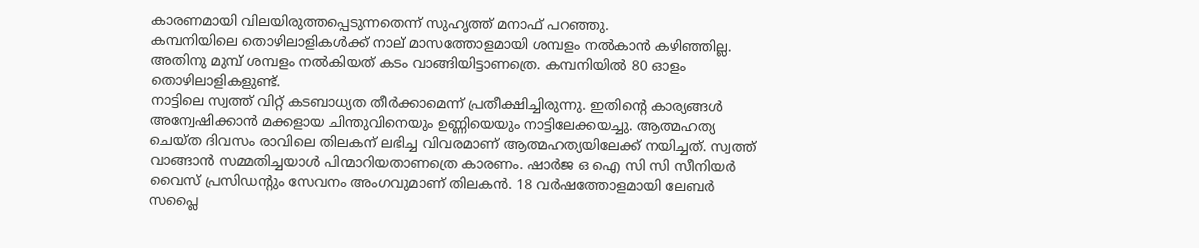കാരണമായി വിലയിരുത്തപ്പെടുന്നതെന്ന് സുഹൃത്ത് മനാഫ് പറഞ്ഞു.
കമ്പനിയിലെ തൊഴിലാളികള്‍ക്ക് നാല് മാസത്തോളമായി ശമ്പളം നല്‍കാന്‍ കഴിഞ്ഞില്ല. അതിനു മുമ്പ് ശമ്പളം നല്‍കിയത് കടം വാങ്ങിയിട്ടാണത്രെ. കമ്പനിയില്‍ 80 ഓളം തൊഴിലാളികളുണ്ട്.
നാട്ടിലെ സ്വത്ത് വിറ്റ് കടബാധ്യത തീര്‍ക്കാമെന്ന് പ്രതീക്ഷിച്ചിരുന്നു. ഇതിന്റെ കാര്യങ്ങള്‍ അന്വേഷിക്കാന്‍ മക്കളായ ചിന്തുവിനെയും ഉണ്ണിയെയും നാട്ടിലേക്കയച്ചു. ആത്മഹത്യ ചെയ്ത ദിവസം രാവിലെ തിലകന് ലഭിച്ച വിവരമാണ് ആത്മഹത്യയിലേക്ക് നയിച്ചത്. സ്വത്ത് വാങ്ങാന്‍ സമ്മതിച്ചയാള്‍ പിന്മാറിയതാണത്രെ കാരണം. ഷാര്‍ജ ഒ ഐ സി സി സീനിയര്‍ വൈസ് പ്രസിഡന്റും സേവനം അംഗവുമാണ് തിലകന്‍. 18 വര്‍ഷത്തോളമായി ലേബര്‍ സപ്ലൈ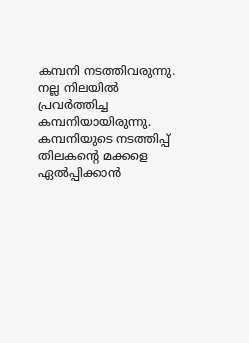കമ്പനി നടത്തിവരുന്നു. നല്ല നിലയില്‍ പ്രവര്‍ത്തിച്ച കമ്പനിയായിരുന്നു. കമ്പനിയുടെ നടത്തിപ്പ് തിലകന്റെ മക്കളെ ഏല്‍പ്പിക്കാന്‍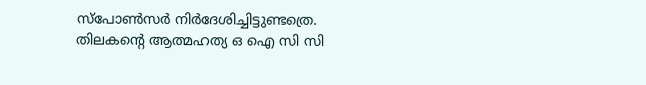സ്‌പോണ്‍സര്‍ നിര്‍ദേശിച്ചിട്ടുണ്ടത്രെ. തിലകന്റെ ആത്മഹത്യ ഒ ഐ സി സി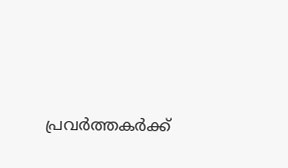പ്രവര്‍ത്തകര്‍ക്ക്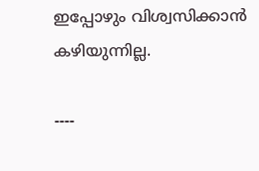ഇപ്പോഴും വിശ്വസിക്കാന്‍ കഴിയുന്നില്ല.

----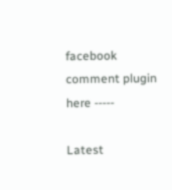facebook comment plugin here -----

Latest